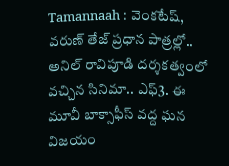Tamannaah : వెంకటేష్, వరుణ్ తేజ్ ప్రధాన పాత్రల్లో.. అనిల్ రావిపూడి దర్శకత్వంలో వచ్చిన సినిమా.. ఎఫ్3. ఈ మూవీ బాక్సాఫీస్ వద్ద ఘన విజయం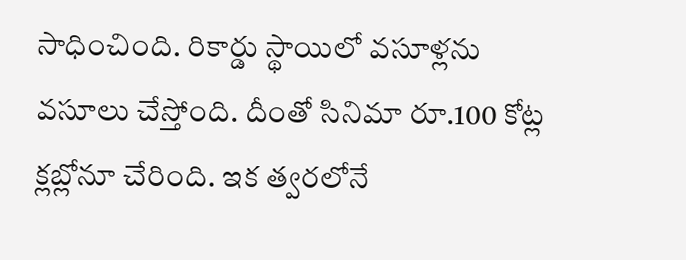సాధించింది. రికార్డు స్థాయిలో వసూళ్లను వసూలు చేస్తోంది. దీంతో సినిమా రూ.100 కోట్ల క్లబ్లోనూ చేరింది. ఇక త్వరలోనే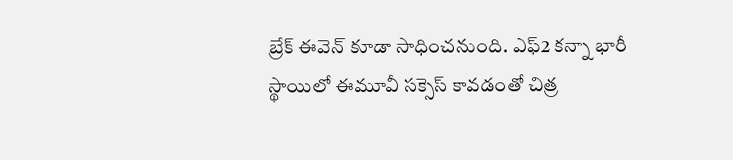బ్రేక్ ఈవెన్ కూడా సాధించనుంది. ఎఫ్2 కన్నా భారీ స్థాయిలో ఈమూవీ సక్సెస్ కావడంతో చిత్ర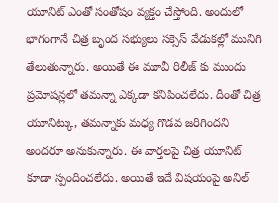యూనిట్ ఎంతో సంతోషం వ్యక్తం చేస్తోంది. అందులో భాగంగానే చిత్ర బృంద సభ్యులు సక్సెస్ వేడుకల్లో మునిగి తేలుతున్నారు. అయితే ఈ మూవీ రిలీజ్ కు ముందు ప్రమోషన్లలో తమన్నా ఎక్కడా కనిపించలేదు. దీంతో చిత్ర యూనిట్కు, తమన్నాకు మధ్య గొడవ జరిగిందని అందరూ అనుకున్నారు. ఈ వార్తలపై చిత్ర యూనిట్ కూడా స్పందించలేదు. అయితే ఇదే విషయంపై అనిల్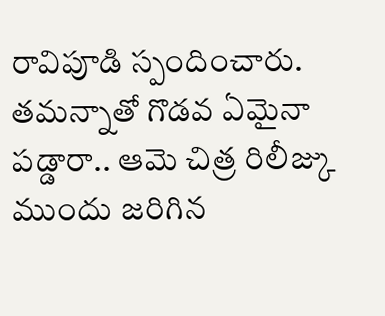రావిపూడి స్పందించారు.
తమన్నాతో గొడవ ఏమైనా పడ్డారా.. ఆమె చిత్ర రిలీజ్కు ముందు జరిగిన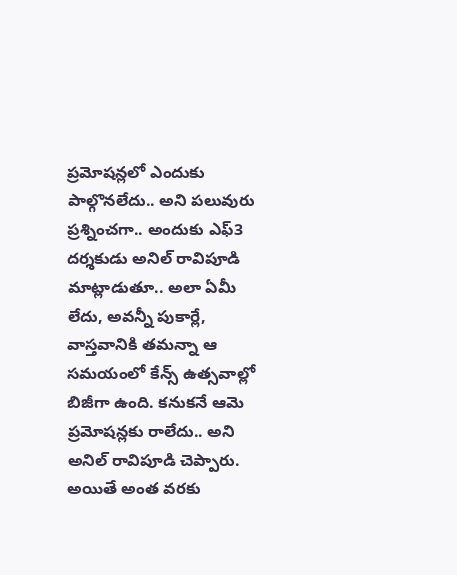ప్రమోషన్లలో ఎందుకు పాల్గొనలేదు.. అని పలువురు ప్రశ్నించగా.. అందుకు ఎఫ్3 దర్శకుడు అనిల్ రావిపూడి మాట్లాడుతూ.. అలా ఏమీ లేదు, అవన్నీ పుకార్లే, వాస్తవానికి తమన్నా ఆ సమయంలో కేన్స్ ఉత్సవాల్లో బిజీగా ఉంది. కనుకనే ఆమె ప్రమోషన్లకు రాలేదు.. అని అనిల్ రావిపూడి చెప్పారు.
అయితే అంత వరకు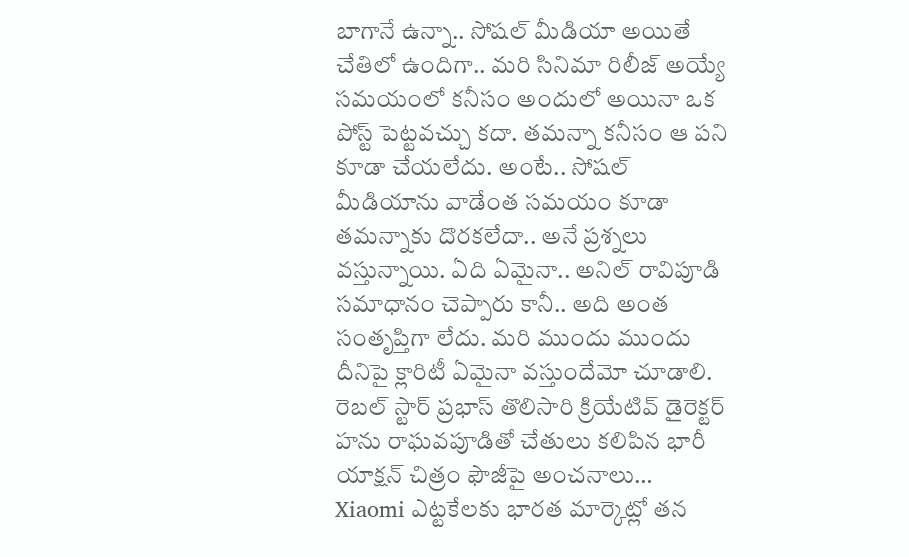బాగానే ఉన్నా.. సోషల్ మీడియా అయితే చేతిలో ఉందిగా.. మరి సినిమా రిలీజ్ అయ్యే సమయంలో కనీసం అందులో అయినా ఒక పోస్ట్ పెట్టవచ్చు కదా. తమన్నా కనీసం ఆ పని కూడా చేయలేదు. అంటే.. సోషల్ మీడియాను వాడేంత సమయం కూడా తమన్నాకు దొరకలేదా.. అనే ప్రశ్నలు వస్తున్నాయి. ఏది ఏమైనా.. అనిల్ రావిపూడి సమాధానం చెప్పారు కానీ.. అది అంత సంతృప్తిగా లేదు. మరి ముందు ముందు దీనిపై క్లారిటీ ఏమైనా వస్తుందేమో చూడాలి.
రెబల్ స్టార్ ప్రభాస్ తొలిసారి క్రియేటివ్ డైరెక్టర్ హను రాఘవపూడితో చేతులు కలిపిన భారీ యాక్షన్ చిత్రం ఫౌజీపై అంచనాలు…
Xiaomi ఎట్టకేలకు భారత మార్కెట్లో తన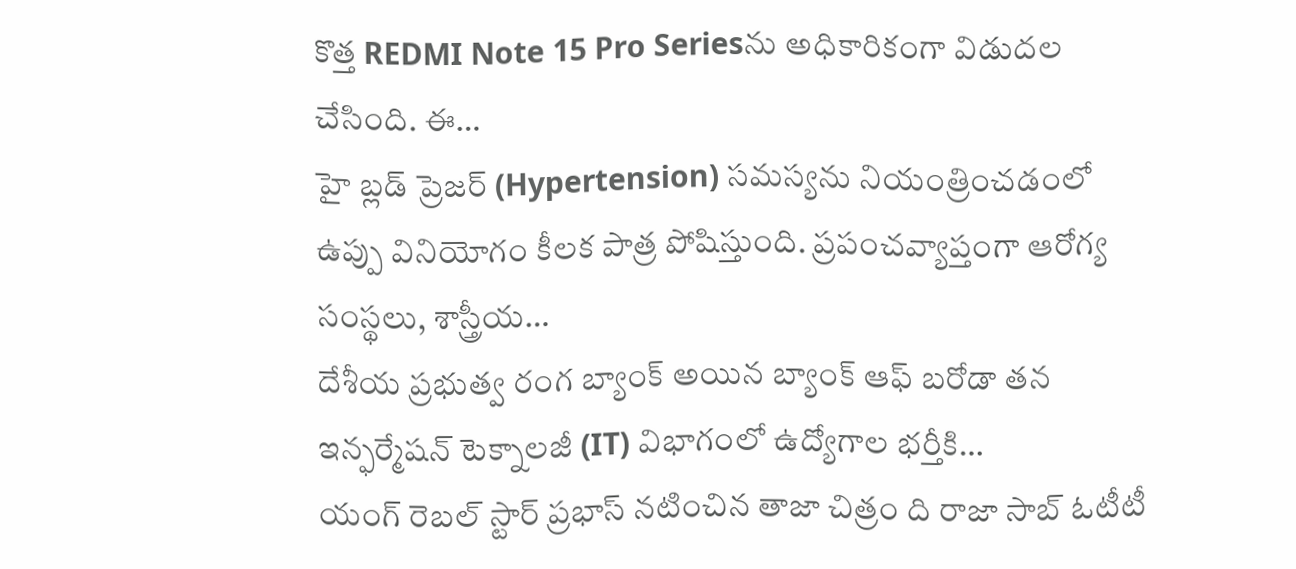కొత్త REDMI Note 15 Pro Seriesను అధికారికంగా విడుదల చేసింది. ఈ…
హై బ్లడ్ ప్రెజర్ (Hypertension) సమస్యను నియంత్రించడంలో ఉప్పు వినియోగం కీలక పాత్ర పోషిస్తుంది. ప్రపంచవ్యాప్తంగా ఆరోగ్య సంస్థలు, శాస్త్రీయ…
దేశీయ ప్రభుత్వ రంగ బ్యాంక్ అయిన బ్యాంక్ ఆఫ్ బరోడా తన ఇన్ఫర్మేషన్ టెక్నాలజీ (IT) విభాగంలో ఉద్యోగాల భర్తీకి…
యంగ్ రెబల్ స్టార్ ప్రభాస్ నటించిన తాజా చిత్రం ది రాజా సాబ్ ఓటీటీ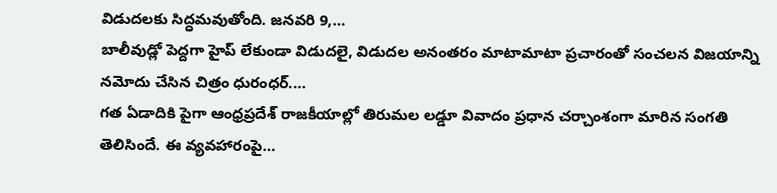విడుదలకు సిద్ధమవుతోంది. జనవరి 9,…
బాలీవుడ్లో పెద్దగా హైప్ లేకుండా విడుదలై, విడుదల అనంతరం మాటామాటా ప్రచారంతో సంచలన విజయాన్ని నమోదు చేసిన చిత్రం ధురంధర్.…
గత ఏడాదికి పైగా ఆంధ్రప్రదేశ్ రాజకీయాల్లో తిరుమల లడ్డూ వివాదం ప్రధాన చర్చాంశంగా మారిన సంగతి తెలిసిందే. ఈ వ్యవహారంపై…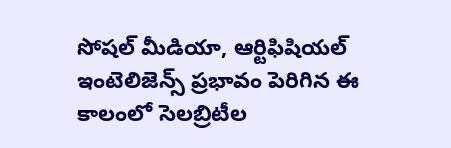సోషల్ మీడియా, ఆర్టిఫిషియల్ ఇంటెలిజెన్స్ ప్రభావం పెరిగిన ఈ కాలంలో సెలబ్రిటీల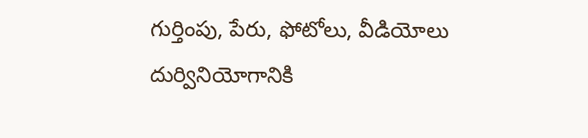గుర్తింపు, పేరు, ఫోటోలు, వీడియోలు దుర్వినియోగానికి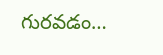గురవడం…